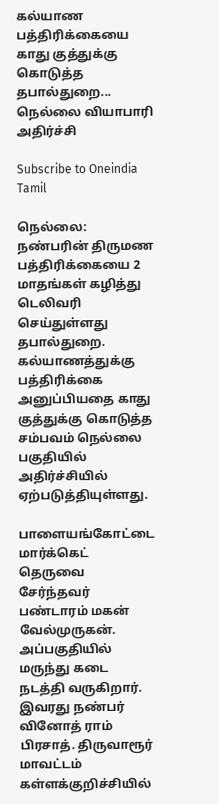கல்யாண பத்திரிக்கையை காது குத்துக்கு கொடுத்த தபால்துறை... நெல்லை வியாபாரி அதிர்ச்சி

Subscribe to Oneindia Tamil

நெல்லை: நண்பரின் திருமண பத்திரிக்கையை 2 மாதங்கள் கழித்து டெலிவரி செய்துள்ளது தபால்துறை. கல்யாணத்துக்கு பத்திரிக்கை அனுப்பியதை காது குத்துக்கு கொடுத்த சம்பவம் நெல்லை பகுதியில் அதிர்ச்சியில் ஏற்படுத்தியுள்ளது.

பாளையங்கோட்டை மார்க்கெட் தெருவை சேர்ந்தவர் பண்டாரம் மகன் வேல்முருகன். அப்பகுதியில் மருந்து கடை நடத்தி வருகிறார். இவரது நண்பர் வினோத் ராம் பிரசாத். திருவாரூர் மாவட்டம் கள்ளக்குறிச்சியில்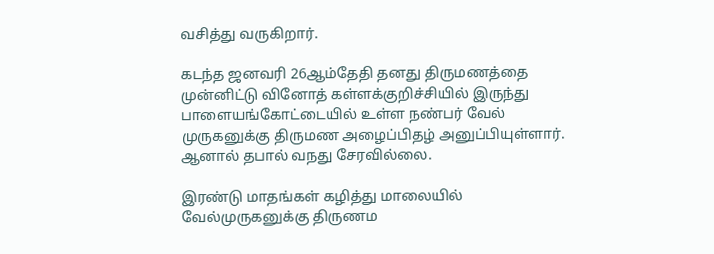வசித்து வருகிறார்.

கடந்த ஜனவரி 26ஆம்தேதி தனது திருமணத்தை முன்னிட்டு வினோத் கள்ளக்குறிச்சியில் இருந்து பாளையங்கோட்டையில் உள்ள நண்பர் வேல் முருகனுக்கு திருமண அழைப்பிதழ் அனுப்பியுள்ளார். ஆனால் தபால் வநது சேரவில்லை.

இரண்டு மாதங்கள் கழித்து மாலையில் வேல்முருகனுக்கு திருணம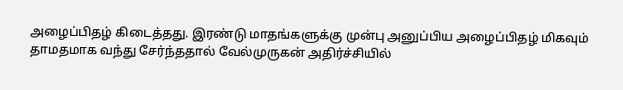அழைப்பிதழ் கிடைத்தது. இரண்டு மாதங்களுக்கு முன்பு அனுப்பிய அழைப்பிதழ் மிகவும் தாமதமாக வந்து சேர்ந்ததால் வேல்முருகன் அதிர்ச்சியில்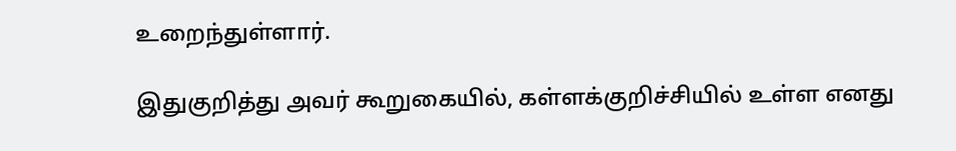உறைந்துள்ளார்.

இதுகுறித்து அவர் கூறுகையில், கள்ளக்குறிச்சியில் உள்ள எனது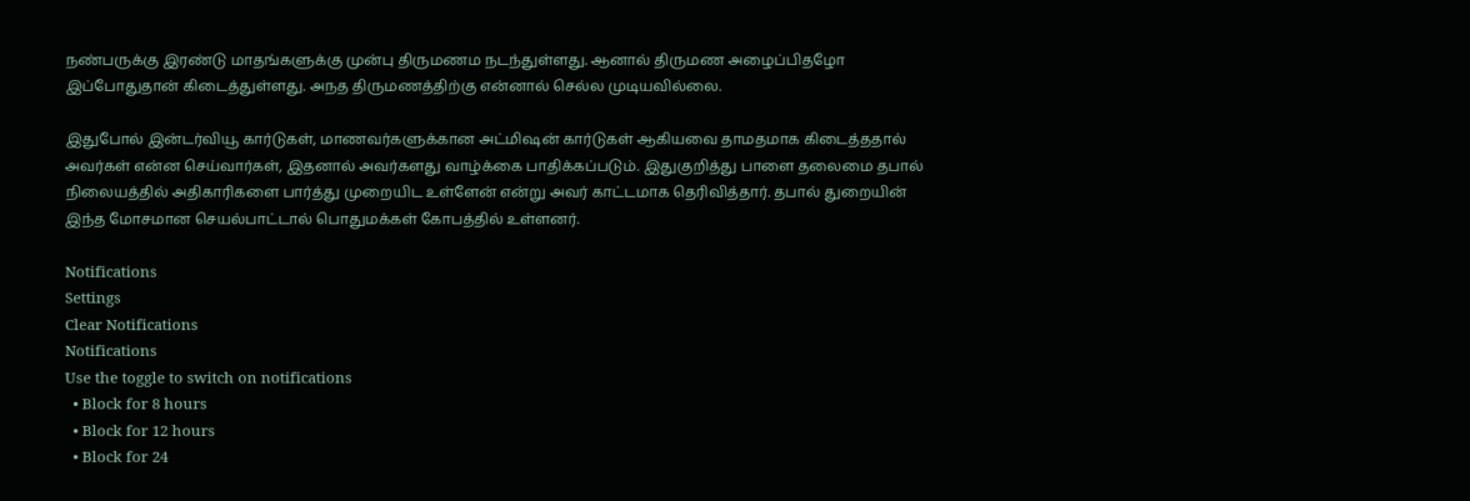நண்பருக்கு இரண்டு மாதங்களுக்கு முன்பு திருமணம நடந்துள்ளது. ஆனால் திருமண அழைப்பிதழோ இப்போதுதான் கிடைத்துள்ளது. அநத திருமணத்திற்கு என்னால் செல்ல முடியவில்லை.

இதுபோல் இன்டர்வியூ கார்டுகள், மாணவர்களுக்கான அட்மிஷன் கார்டுகள் ஆகியவை தாமதமாக கிடைத்ததால் அவர்கள் என்ன செய்வார்கள், இதனால் அவர்களது வாழ்க்கை பாதிக்கப்படும். இதுகுறித்து பாளை தலைமை தபால் நிலையத்தில் அதிகாரிகளை பார்த்து முறையிட உள்ளேன் என்று அவர் காட்டமாக தெரிவித்தார். தபால் துறையின் இந்த மோசமான செயல்பாட்டால் பொதுமக்கள் கோபத்தில் உள்ளனர்.

Notifications
Settings
Clear Notifications
Notifications
Use the toggle to switch on notifications
  • Block for 8 hours
  • Block for 12 hours
  • Block for 24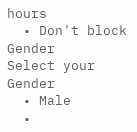hours
  • Don't block
Gender
Select your Gender
  • Male
  •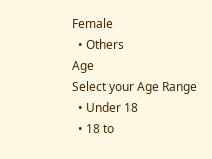Female
  • Others
Age
Select your Age Range
  • Under 18
  • 18 to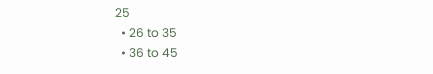25
  • 26 to 35
  • 36 to 45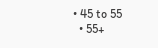• 45 to 55
  • 55+